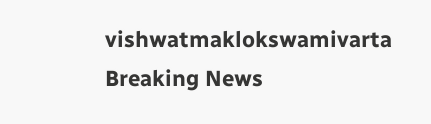vishwatmaklokswamivarta
Breaking News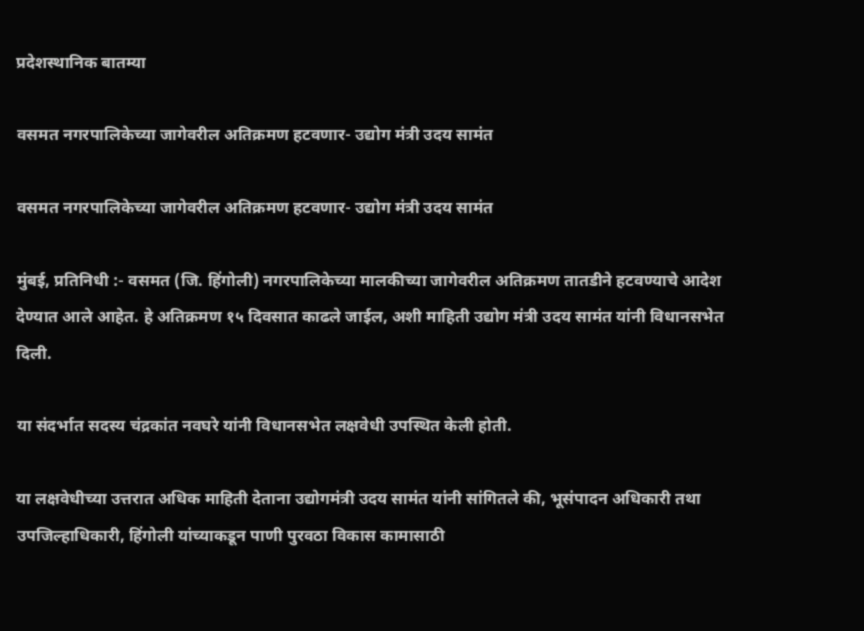प्रदेशस्थानिक बातम्या

वसमत नगरपालिकेच्या जागेवरील अतिक्रमण हटवणार- उद्योग मंत्री उदय सामंत

वसमत नगरपालिकेच्या जागेवरील अतिक्रमण हटवणार- उद्योग मंत्री उदय सामंत

मुंबई, प्रतिनिधी :- वसमत (जि. हिंगोली) नगरपालिकेच्या मालकीच्या जागेवरील अतिक्रमण तातडीने हटवण्याचे आदेश देण्यात आले आहेत. हे अतिक्रमण १५ दिवसात काढले जाईल, अशी माहिती उद्योग मंत्री उदय सामंत यांनी विधानसभेत दिली.

या संदर्भात सदस्य चंद्रकांत नवघरे यांनी विधानसभेत लक्षवेधी उपस्थित केली होती.

या लक्षवेधीच्या उत्तरात अधिक माहिती देताना उद्योगमंत्री उदय सामंत यांनी सांगितले की, भूसंपादन अधिकारी तथा उपजिल्हाधिकारी, हिंगोली यांच्याकडून पाणी पुरवठा विकास कामासाठी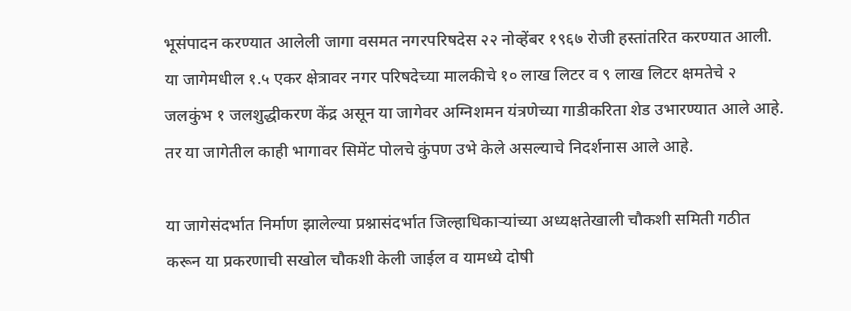भूसंपादन करण्यात आलेली जागा वसमत नगरपरिषदेस २२ नोव्हेंबर १९६७ रोजी हस्तांतरित करण्यात आली. या जागेमधील १.५ एकर क्षेत्रावर नगर परिषदेच्या मालकीचे १० लाख लिटर व ९ लाख लिटर क्षमतेचे २ जलकुंभ १ जलशुद्धीकरण केंद्र असून या जागेवर अग्निशमन यंत्रणेच्या गाडीकरिता शेड उभारण्यात आले आहे. तर या जागेतील काही भागावर सिमेंट पोलचे कुंपण उभे केले असल्याचे निदर्शनास आले आहे.

या जागेसंदर्भात निर्माण झालेल्या प्रश्नासंदर्भात जिल्हाधिकाऱ्यांच्या अध्यक्षतेखाली चौकशी समिती गठीत करून या प्रकरणाची सखोल चौकशी केली जाईल व यामध्ये दोषी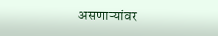असणाऱ्यांवर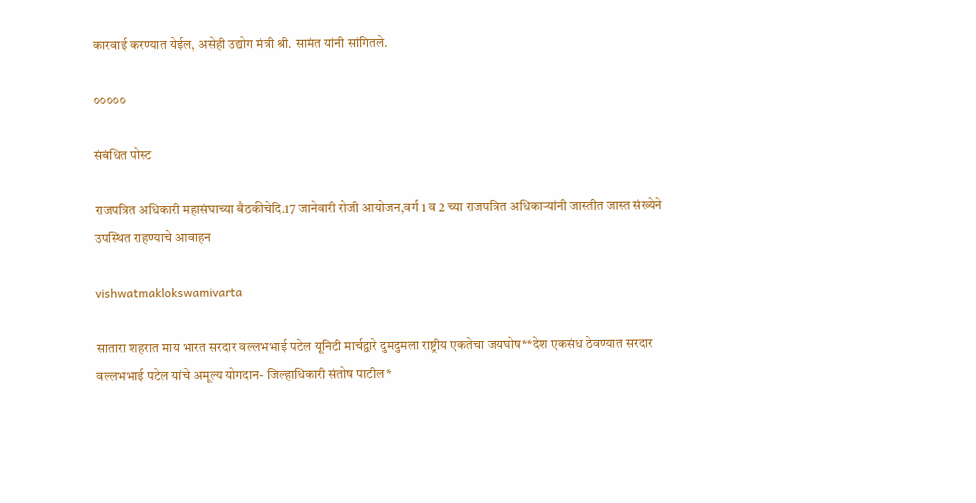कारवाई करण्यात येईल, असेही उद्योग मंत्री श्री. सामंत यांनी सांगितले.

०००००

संबंधित पोस्ट

राजपत्रित अधिकारी महासंघाच्या बैठकीचेदि.17 जानेवारी रोजी आयोजन,वर्ग 1 व 2 च्या राजपत्रित अधिकाऱ्यांनी जास्तीत जास्त संख्येने उपस्थित राहण्याचे आवाहन

vishwatmaklokswamivarta

सातारा शहरात माय भारत सरदार वल्लभभाई पटेल यूनिटी मार्चद्वारे दुमदुमला राष्ट्रीय एकतेचा जयघोष**देश एकसंध ठेवण्यात सरदार वल्लभभाई पटेल यांचे अमूल्य योगदान- जिल्हाधिकारी संतोष पाटील*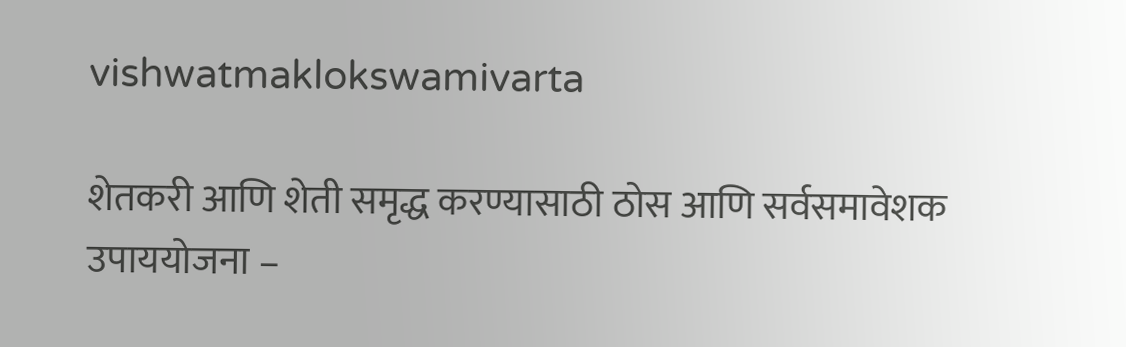vishwatmaklokswamivarta

शेतकरी आणि शेती समृद्ध करण्यासाठी ठोस आणि सर्वसमावेशक उपाययोजना –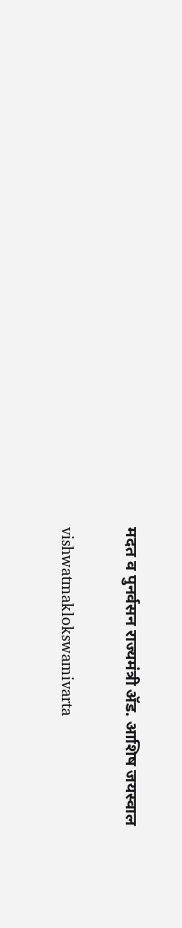मदत व पुनर्वसन राज्यमंत्री ॲड. आशिष जयस्वाल

vishwatmaklokswamivarta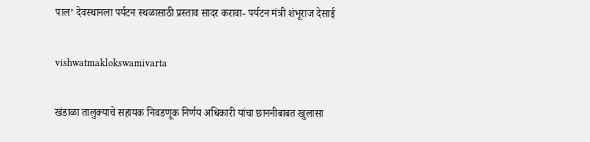पाल’ देवस्थानला पर्यटन स्थळासाठी प्रस्ताव सादर करावा- पर्यटन मंत्री शंभूराज देसाई

vishwatmaklokswamivarta

खंडाळा तालुक्याचे सहायक निवडणूक निर्णय अधिकारी यांचा छाननीबाबत खुलासा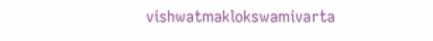vishwatmaklokswamivarta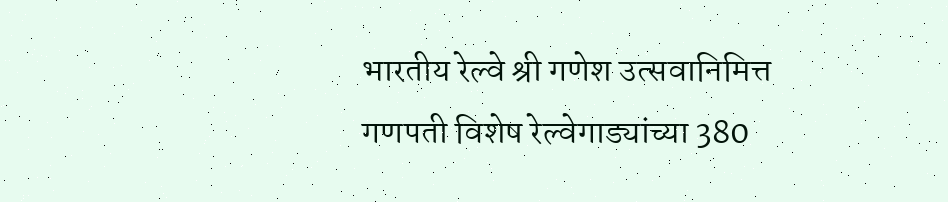भारतीय रेल्वे श्री गणेश उत्सवानिमित्त गणपती विशेष रेल्वेगाड्यांच्या 380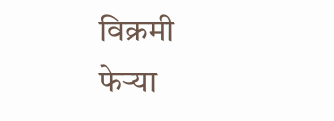विक्रमी फेऱ्या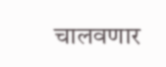चालवणार